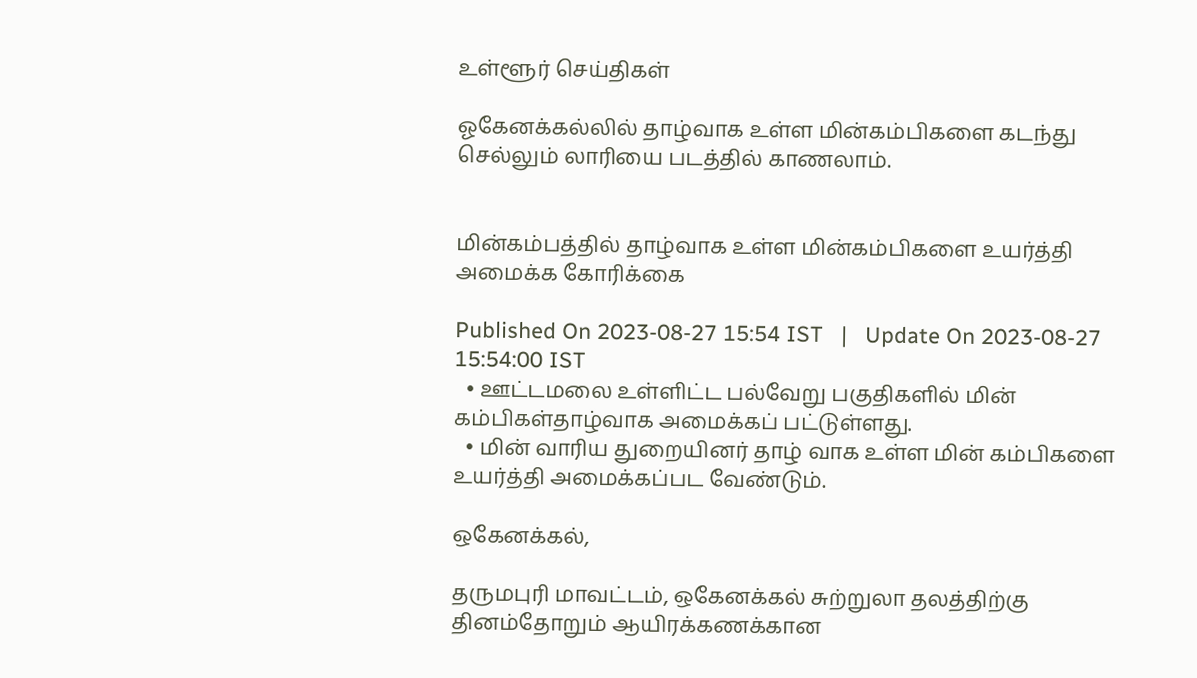உள்ளூர் செய்திகள்

ஓகேனக்கல்லில் தாழ்வாக உள்ள மின்கம்பிகளை கடந்து செல்லும் லாரியை படத்தில் காணலாம்.


மின்கம்பத்தில் தாழ்வாக உள்ள மின்கம்பிகளை உயர்த்தி அமைக்க கோரிக்கை

Published On 2023-08-27 15:54 IST   |   Update On 2023-08-27 15:54:00 IST
  • ஊட்டமலை உள்ளிட்ட பல்வேறு பகுதிகளில் மின் கம்பிகள்தாழ்வாக அமைக்கப் பட்டுள்ளது.
  • மின் வாரிய துறையினர் தாழ் வாக உள்ள மின் கம்பிகளை உயர்த்தி அமைக்கப்பட வேண்டும்.

ஒகேனக்கல்,

தருமபுரி மாவட்டம், ஒகேனக்கல் சுற்றுலா தலத்திற்கு தினம்தோறும் ஆயிரக்கணக்கான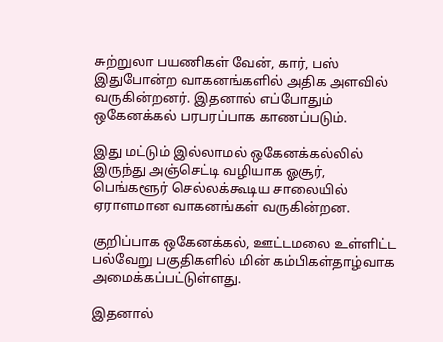சுற்றுலா பயணிகள் வேன், கார், பஸ் இதுபோன்ற வாகனங்களில் அதிக அளவில் வருகின்றனர். இதனால் எப்போதும் ஒகேனக்கல் பரபரப்பாக காணப்படும்.

இது மட்டும் இல்லாமல் ஒகேனக்கல்லில் இருந்து அஞ்செட்டி வழியாக ஓசூர், பெங்களூர் செல்லக்கூடிய சாலையில் ஏராளமான வாகனங்கள் வருகின்றன.

குறிப்பாக ஒகேனக்கல், ஊட்டமலை உள்ளிட்ட பல்வேறு பகுதிகளில் மின் கம்பிகள்தாழ்வாக அமைக்கப்பட்டுள்ளது.

இதனால்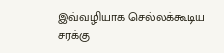இவ்வழியாக செல்லக்கூடிய சரக்கு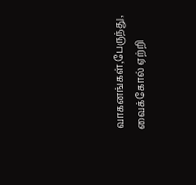வாகனங்கள்,பேருந்து, வைக்கோல் ஏற்றி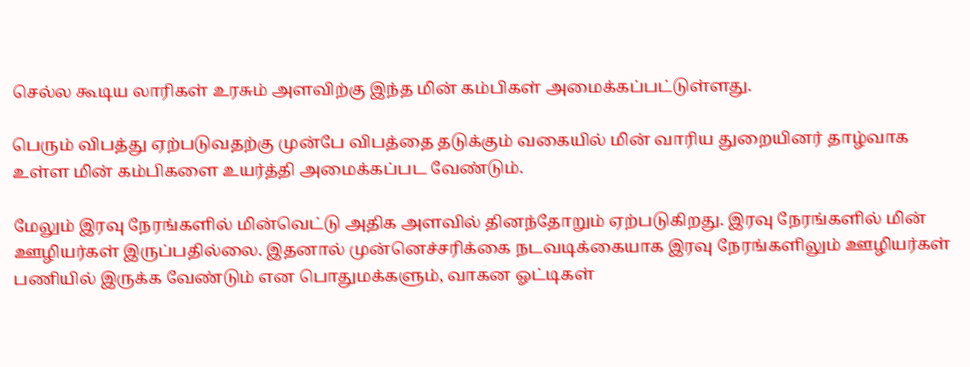செல்ல கூடிய லாரிகள் உரசும் அளவிற்கு இந்த மின் கம்பிகள் அமைக்கப்பட்டுள்ளது.

பெரும் விபத்து ஏற்படுவதற்கு முன்பே விபத்தை தடுக்கும் வகையில் மின் வாரிய துறையினர் தாழ்வாக உள்ள மின் கம்பிகளை உயர்த்தி அமைக்கப்பட வேண்டும்.

மேலும் இரவு நேரங்களில் மின்வெட்டு அதிக அளவில் தினந்தோறும் ஏற்படுகிறது. இரவு நேரங்களில் மின் ஊழியர்கள் இருப்பதில்லை. இதனால் முன்னெச்சரிக்கை நடவடிக்கையாக இரவு நேரங்களிலும் ஊழியர்கள் பணியில் இருக்க வேண்டும் என பொதுமக்களும், வாகன ஓட்டிகள்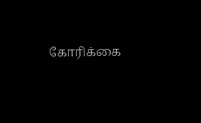கோரிக்கை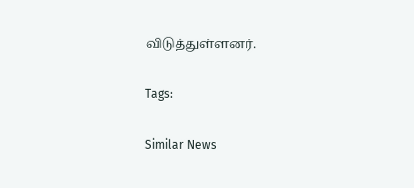விடுத்துள்ளனர்.

Tags:

Similar News